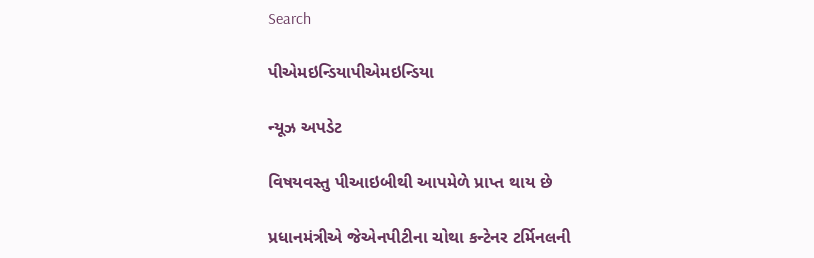Search

પીએમઇન્ડિયાપીએમઇન્ડિયા

ન્યૂઝ અપડેટ

વિષયવસ્તુ પીઆઇબીથી આપમેળે પ્રાપ્ત થાય છે

પ્રધાનમંત્રીએ જેએનપીટીના ચોથા કન્ટેનર ટર્મિનલની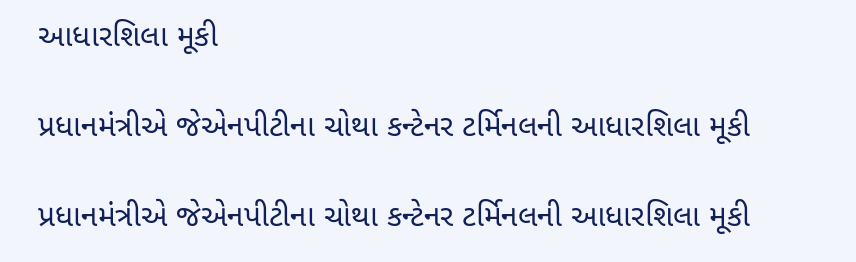આધારશિલા મૂકી

પ્રધાનમંત્રીએ જેએનપીટીના ચોથા કન્ટેનર ટર્મિનલની આધારશિલા મૂકી

પ્રધાનમંત્રીએ જેએનપીટીના ચોથા કન્ટેનર ટર્મિનલની આધારશિલા મૂકી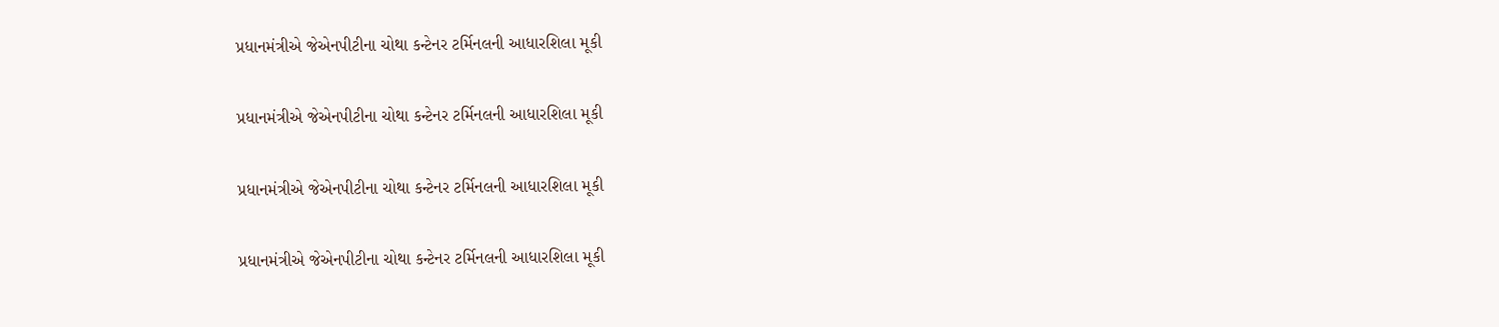પ્રધાનમંત્રીએ જેએનપીટીના ચોથા કન્ટેનર ટર્મિનલની આધારશિલા મૂકી

પ્રધાનમંત્રીએ જેએનપીટીના ચોથા કન્ટેનર ટર્મિનલની આધારશિલા મૂકી

પ્રધાનમંત્રીએ જેએનપીટીના ચોથા કન્ટેનર ટર્મિનલની આધારશિલા મૂકી

પ્રધાનમંત્રીએ જેએનપીટીના ચોથા કન્ટેનર ટર્મિનલની આધારશિલા મૂકી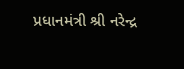પ્રધાનમંત્રી શ્રી નરેન્દ્ર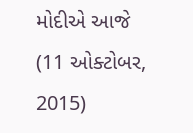મોદીએ આજે (11 ઓક્ટોબર, 2015)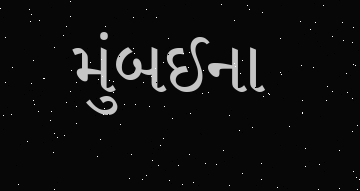મુંબઈના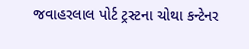જવાહરલાલ પોર્ટ ટ્રસ્ટના ચોથા કન્ટેનર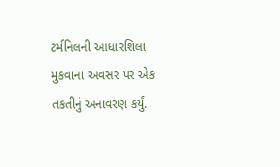ટર્મનિલની આધારશિલા મુકવાના અવસર પર એક તકતીનું અનાવરણ કર્યું.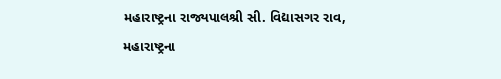મહારાષ્ટ્રના રાજ્યપાલશ્રી સી. વિદ્યાસગર રાવ, મહારાષ્ટ્રના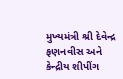મુખ્યમંત્રી શ્રી દેવેન્દ્ર ફણનવીસ અને કેન્દ્રીય શીપીંગ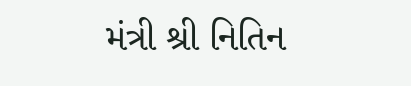મંત્રી શ્રી નિતિન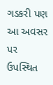ગડકરી પણ આ અવસર પર ઉપસ્થિત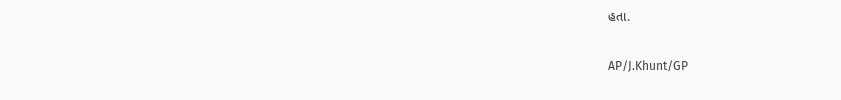હતા.

AP/J.Khunt/GP